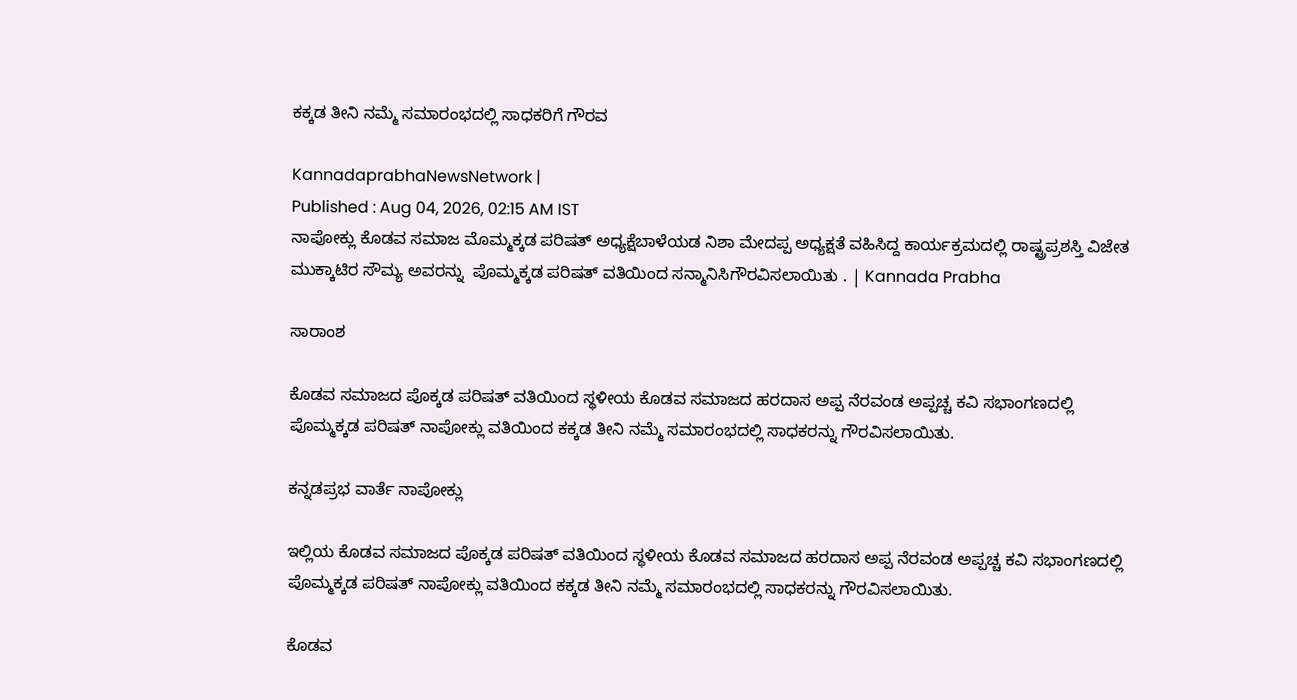ಕಕ್ಕಡ ತೀನಿ ನಮ್ಮೆ ಸಮಾರಂಭದಲ್ಲಿ ಸಾಧಕರಿಗೆ ಗೌರವ

KannadaprabhaNewsNetwork |
Published : Aug 04, 2026, 02:15 AM IST
ನಾಪೋಕ್ಲು ಕೊಡವ ಸಮಾಜ ಮೊಮ್ಮಕ್ಕಡ ಪರಿಷತ್ ಅಧ್ಯಕ್ಷೆಬಾಳೆಯಡ ನಿಶಾ ಮೇದಪ್ಪ ಅಧ್ಯಕ್ಷತೆ ವಹಿಸಿದ್ದ ಕಾರ್ಯಕ್ರಮದಲ್ಲಿ ರಾಷ್ಟ್ರಪ್ರಶಸ್ತಿ ವಿಜೇತ ಮುಕ್ಕಾಟಿರ ಸೌಮ್ಯ ಅವರನ್ನು  ಪೊಮ್ಮಕ್ಕಡ ಪರಿಷತ್ ವತಿಯಿಂದ ಸನ್ಮಾನಿಸಿಗೌರವಿಸಲಾಯಿತು . | Kannada Prabha

ಸಾರಾಂಶ

ಕೊಡವ ಸಮಾಜದ ಪೊಕ್ಕಡ ಪರಿಷತ್ ವತಿಯಿಂದ ಸ್ಥಳೀಯ ಕೊಡವ ಸಮಾಜದ ಹರದಾಸ ಅಪ್ಪ ನೆರವಂಡ ಅಪ್ಪಚ್ಚ ಕವಿ ಸಭಾಂಗಣದಲ್ಲಿ ಪೊಮ್ಮಕ್ಕಡ ಪರಿಷತ್ ನಾಪೋಕ್ಲು ವತಿಯಿಂದ ಕಕ್ಕಡ ತೀನಿ ನಮ್ಮೆ ಸಮಾರಂಭದಲ್ಲಿ ಸಾಧಕರನ್ನು ಗೌರವಿಸಲಾಯಿತು.

ಕನ್ನಡಪ್ರಭ ವಾರ್ತೆ ನಾಪೋಕ್ಲು

ಇಲ್ಲಿಯ ಕೊಡವ ಸಮಾಜದ ಪೊಕ್ಕಡ ಪರಿಷತ್ ವತಿಯಿಂದ ಸ್ಥಳೀಯ ಕೊಡವ ಸಮಾಜದ ಹರದಾಸ ಅಪ್ಪ ನೆರವಂಡ ಅಪ್ಪಚ್ಚ ಕವಿ ಸಭಾಂಗಣದಲ್ಲಿ ಪೊಮ್ಮಕ್ಕಡ ಪರಿಷತ್ ನಾಪೋಕ್ಲು ವತಿಯಿಂದ ಕಕ್ಕಡ ತೀನಿ ನಮ್ಮೆ ಸಮಾರಂಭದಲ್ಲಿ ಸಾಧಕರನ್ನು ಗೌರವಿಸಲಾಯಿತು.

ಕೊಡವ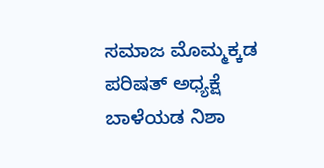ಸಮಾಜ ಮೊಮ್ಮಕ್ಕಡ ಪರಿಷತ್ ಅಧ್ಯಕ್ಷೆ ಬಾಳೆಯಡ ನಿಶಾ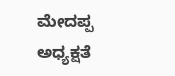ಮೇದಪ್ಪ ಅಧ್ಯಕ್ಷತೆ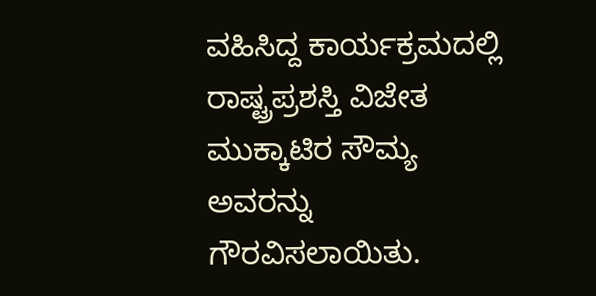ವಹಿಸಿದ್ದ ಕಾರ್ಯಕ್ರಮದಲ್ಲಿ ರಾಷ್ಟ್ರಪ್ರಶಸ್ತಿ ವಿಜೇತ ಮುಕ್ಕಾಟಿರ ಸೌಮ್ಯ ಅವರನ್ನು ಗೌರವಿಸಲಾಯಿತು.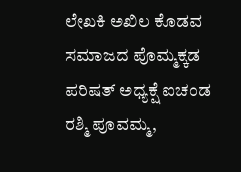ಲೇಖಕಿ ಅಖಿಲ ಕೊಡವ ಸಮಾಜದ ಪೊಮ್ಮಕ್ಕಡ ಪರಿಷತ್ ಅಧ್ಯಕ್ಷೆ ಐಚಂಡ ರಶ್ಮಿ ಪೂವಮ್ಮ,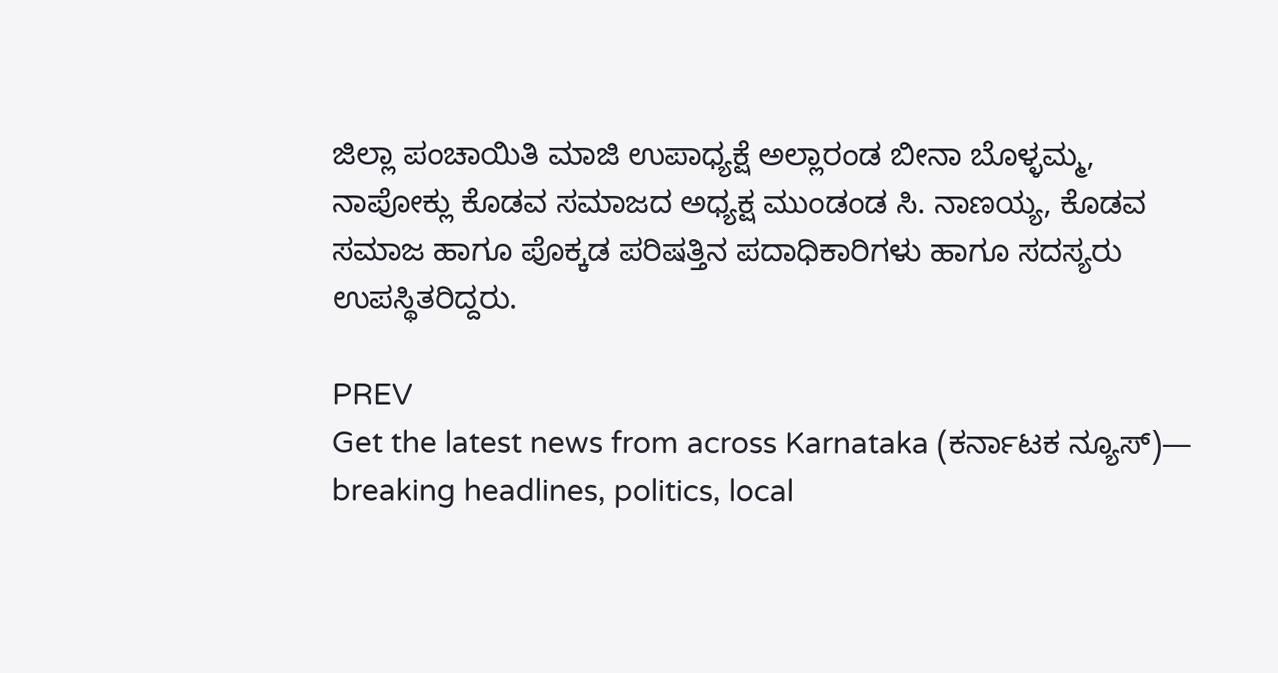ಜಿಲ್ಲಾ ಪಂಚಾಯಿತಿ ಮಾಜಿ ಉಪಾಧ್ಯಕ್ಷೆ ಅಲ್ಲಾರಂಡ ಬೀನಾ ಬೊಳ್ಳಮ್ಮ, ನಾಪೋಕ್ಲು ಕೊಡವ ಸಮಾಜದ ಅಧ್ಯಕ್ಷ ಮುಂಡಂಡ ಸಿ. ನಾಣಯ್ಯ, ಕೊಡವ ಸಮಾಜ ಹಾಗೂ ಪೊಕ್ಕಡ ಪರಿಷತ್ತಿನ ಪದಾಧಿಕಾರಿಗಳು ಹಾಗೂ ಸದಸ್ಯರು ಉಪಸ್ಥಿತರಿದ್ದರು.

PREV
Get the latest news from across Karnataka (ಕರ್ನಾಟಕ ನ್ಯೂಸ್)— breaking headlines, politics, local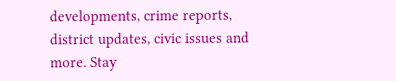developments, crime reports, district updates, civic issues and more. Stay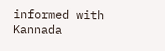informed with Kannada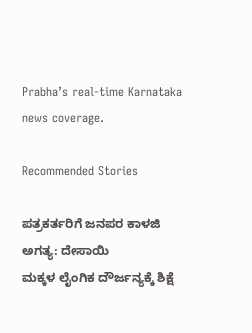Prabha’s real‑time Karnataka news coverage.

Recommended Stories

ಪತ್ರಕರ್ತರಿಗೆ ಜನಪರ ಕಾಳಜಿ ಅಗತ್ಯ: ದೇಸಾಯಿ
ಮಕ್ಕಳ ಲೈಂಗಿಕ ದೌರ್ಜನ್ಯಕ್ಕೆ ಶಿಕ್ಷೆ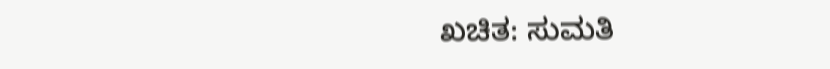ಖಚಿತ: ಸುಮತಿ